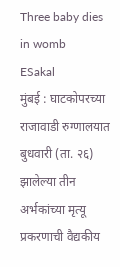Three baby dies in womb
ESakal
मुंबई : घाटकोपरच्या राजावाडी रुग्णालयात बुधवारी (ता. २६) झालेल्या तीन अर्भकांच्या मृत्यू प्रकरणाची वैद्यकीय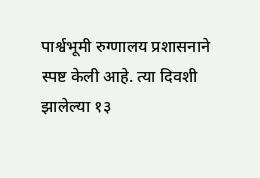पार्श्वभूमी रुग्णालय प्रशासनाने स्पष्ट केली आहे. त्या दिवशी झालेल्या १३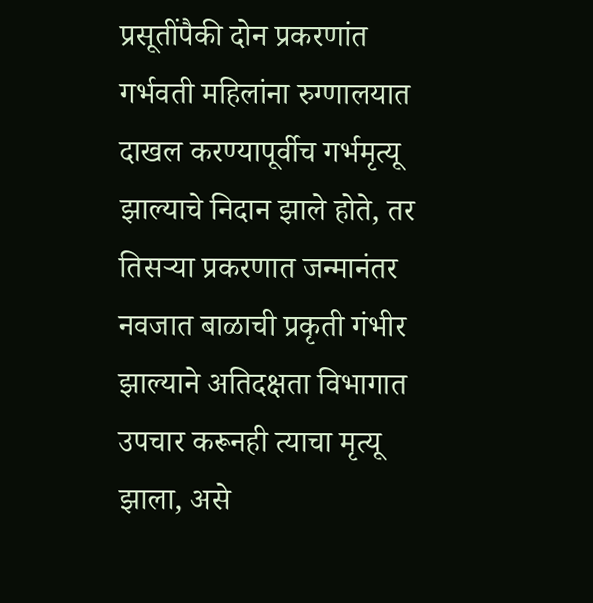प्रसूतींपैकी दोन प्रकरणांत गर्भवती महिलांना रुग्णालयात दाखल करण्यापूर्वीच गर्भमृत्यू झाल्याचे निदान झाले होते, तर तिसऱ्या प्रकरणात जन्मानंतर नवजात बाळाची प्रकृती गंभीर झाल्याने अतिदक्षता विभागात उपचार करूनही त्याचा मृत्यू झाला, असे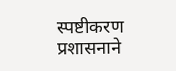स्पष्टीकरण प्रशासनाने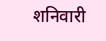शनिवारी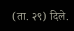(ता. २९) दिले.